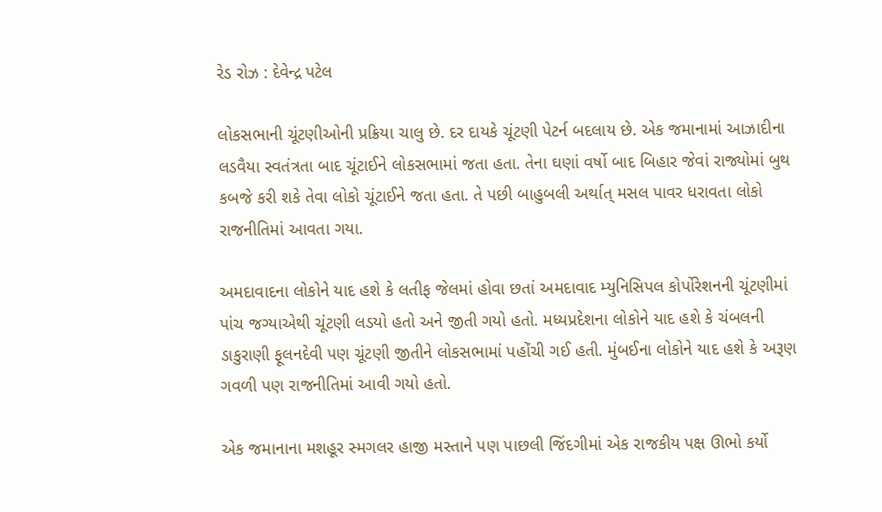રેડ રોઝ : દેવેન્દ્ર પટેલ

લોકસભાની ચૂંટણીઓની પ્રક્રિયા ચાલુ છે. દર દાયકે ચૂંટણી પેટર્ન બદલાય છે. એક જમાનામાં આઝાદીના લડવૈયા સ્વતંત્રતા બાદ ચૂંટાઈને લોકસભામાં જતા હતા. તેના ઘણાં વર્ષો બાદ બિહાર જેવાં રાજ્યોમાં બુથ કબજે કરી શકે તેવા લોકો ચૂંટાઈને જતા હતા. તે પછી બાહુબલી અર્થાત્ મસલ પાવર ધરાવતા લોકો રાજનીતિમાં આવતા ગયા.

અમદાવાદના લોકોને યાદ હશે કે લતીફ જેલમાં હોવા છતાં અમદાવાદ મ્યુનિસિપલ કોર્પોરેશનની ચૂંટણીમાં પાંચ જગ્યાએથી ચૂંટણી લડયો હતો અને જીતી ગયો હતો. મધ્યપ્રદેશના લોકોને યાદ હશે કે ચંબલની ડાકુરાણી ફૂલનદેવી પણ ચૂંટણી જીતીને લોકસભામાં પહોંચી ગઈ હતી. મુંબઈના લોકોને યાદ હશે કે અરૂણ ગવળી પણ રાજનીતિમાં આવી ગયો હતો.

એક જમાનાના મશહૂર સ્મગલર હાજી મસ્તાને પણ પાછલી જિંદગીમાં એક રાજકીય પક્ષ ઊભો કર્યો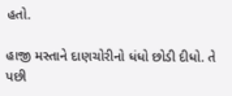હતો.

હાજી મસ્તાને દાણચોરીનો ધંધો છોડી દીધો. તે પછી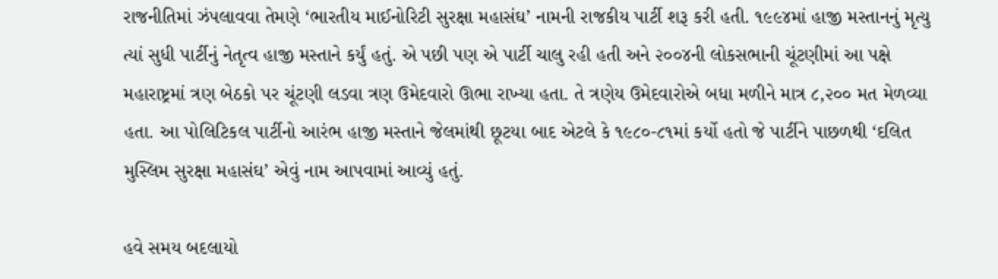રાજનીતિમાં ઝંપલાવવા તેમણે ‘ભારતીય માઈનોરિટી સુરક્ષા મહાસંઘ’ નામની રાજકીય પાર્ટી શરૂ કરી હતી. ૧૯૯૪માં હાજી મસ્તાનનું મૃત્યુ ત્યાં સુધી પાર્ટીનું નેતૃત્વ હાજી મસ્તાને કર્યું હતું. એ પછી પણ એ પાર્ટી ચાલુ રહી હતી અને ૨૦૦૪ની લોકસભાની ચૂંટણીમાં આ પક્ષે મહારાષ્ટ્રમાં ત્રણ બેઠકો પર ચૂંટણી લડવા ત્રણ ઉમેદવારો ઊભા રાખ્યા હતા. તે ત્રણેય ઉમેદવારોએ બધા મળીને માત્ર ૮,૨૦૦ મત મેળવ્યા હતા. આ પોલિટિકલ પાર્ટીનો આરંભ હાજી મસ્તાને જેલમાંથી છૂટયા બાદ એટલે કે ૧૯૮૦-૮૧માં કર્યો હતો જે પાર્ટીને પાછળથી ‘દલિત મુસ્લિમ સુરક્ષા મહાસંઘ’ એવું નામ આપવામાં આવ્યું હતું.

હવે સમય બદલાયો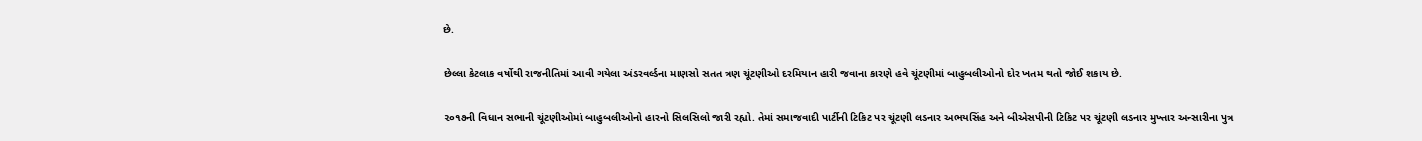છે.

છેલ્લા કેટલાક વર્ષોથી રાજનીતિમાં આવી ગયેલા અંડરવર્લ્ડના માણસો સતત ત્રણ ચૂંટણીઓ દરમિયાન હારી જવાના કારણે હવે ચૂંટણીમાં બાહુબલીઓનો દોર ખતમ થતો જોઈ શકાય છે.

૨૦૧૭ની વિધાન સભાની ચૂંટણીઓમાં બાહુબલીઓનો હારનો સિલસિલો જારી રહ્યો. તેમાં સમાજવાદી પાર્ટીની ટિકિટ પર ચૂંટણી લડનાર અભયસિંહ અને બીએસપીની ટિકિટ પર ચૂંટણી લડનાર મુખ્તાર અન્સારીના પુત્ર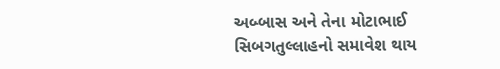અબ્બાસ અને તેના મોટાભાઈ સિબગતુલ્લાહનો સમાવેશ થાય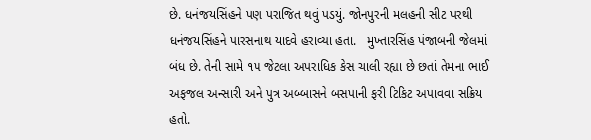છે. ધનંજયસિંહને પણ પરાજિત થવું પડયું. જોનપુરની મલહની સીટ પરથી ધનંજયસિંહને પારસનાથ યાદવે હરાવ્યા હતા.   મુખ્તારસિંહ પંજાબની જેલમાં બંધ છે. તેની સામે ૧૫ જેટલા અપરાધિક કેસ ચાલી રહ્યા છે છતાં તેમના ભાઈ અફજલ અન્સારી અને પુત્ર અબ્બાસને બસપાની ફરી ટિકિટ અપાવવા સક્રિય હતો.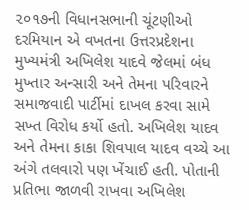૨૦૧૭ની વિધાનસભાની ચૂંટણીઓ દરમિયાન એ વખતના ઉત્તરપ્રદેશના મુખ્યમંત્રી અખિલેશ યાદવે જેલમાં બંધ મુખ્તાર અન્સારી અને તેમના પરિવારને સમાજવાદી પાર્ટીમાં દાખલ કરવા સામે સખ્ત વિરોધ કર્યો હતો. અખિલેશ યાદવ અને તેમના કાકા શિવપાલ યાદવ વચ્ચે આ અંગે તલવારો પણ ખેંચાઈ હતી. પોતાની પ્રતિભા જાળવી રાખવા અખિલેશ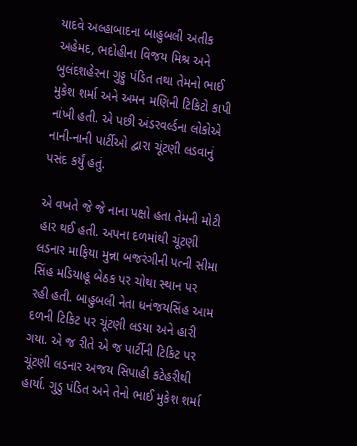યાદવે અલ્હાબાદના બાહુબલી અતીક અહેમદ, ભદોહીના વિજય મિશ્ર અને બુલંદશહેરના ગુડ્ડુ પંડિત તથા તેમનો ભાઈ મુકેશ શર્મા અને અમન મણિની ટિકિટો કાપી નાંખી હતી. એ પછી અંડરવર્લ્ડના લોકોએ નાની-નાની પાર્ટીઓ દ્વારા ચૂંટણી લડવાનું પસંદ કર્યું હતું.

એ વખતે જે જે નાના પક્ષો હતા તેમની મોટી હાર થઈ હતી. અપના દળમાંથી ચૂંટણી લડનાર માફિયા મુન્ના બજરંગીની પત્ની સીમા સિંહ મડિયાહૂ બેઠક પર ચોથા સ્થાન પર રહી હતી. બાહુબલી નેતા ધનંજયસિંહ આમ દળની ટિકિટ પર ચૂંટણી લડયા અને હારી ગયા. એ જ રીતે એ જ પાર્ટીની ટિકિટ પર ચૂંટણી લડનાર અજય સિપાહી કટેહરીથી હાર્યા. ગુડુ પંડિત અને તેનો ભાઈ મુકેશ શર્મા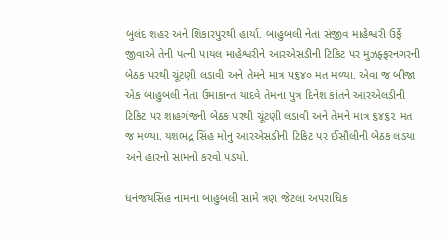બુલંદ શહર અને શિકારપુરથી હાર્યા. બાહુબલી નેતા સંજીવ માહેશ્વરી ઉર્ફે જીવાએ તેની પત્ની પાયલ માહેશ્વરીને આરએસડીની ટિકિટ પર મુઝફ્ફરનગરની બેઠક પરથી ચૂંટણી લડાવી અને તેમને માત્ર ૫૬૪૦ મત મળ્યા. એવા જ બીજા એક બાહુબલી નેતા ઉમાકાન્ત યાદવે તેમના પુત્ર દિનેશ કાંતને આરએલડીની ટિકિટ પર શાહગંજની બેઠક પરથી ચૂંટણી લડાવી અને તેમને માત્ર ૬૪૬૨ મત જ મળ્યા. યશભદ્ર સિંહ મોનુ આરએસડીની ટિકિટ પર ઈસૌલીની બેઠક લડયા અને હારનો સામનો કરવો પડયો.

ધનંજયસિંહ નામના બાહુબલી સામે ત્રણ જેટલા અપરાધિક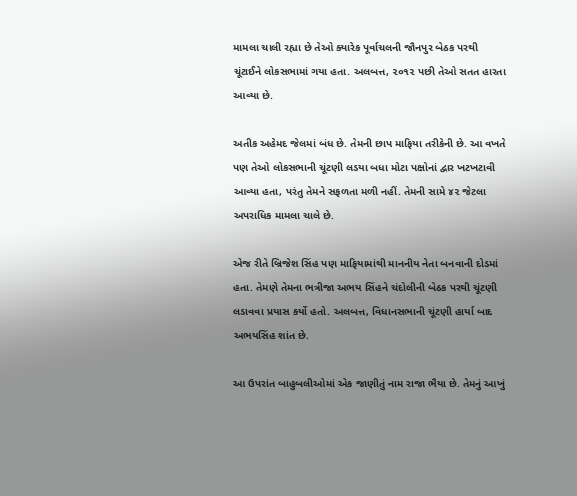મામલા ચાલી રહ્યા છે તેઓ ક્યારેક પૂર્વાચલની જૌનપુર બેઠક પરથી ચૂંટાઈને લોકસભામાં ગયા હતા. અલબત્ત, ૨૦૧૨ પછી તેઓ સતત હારતા આવ્યા છે.

અતીક અહેમદ જેલમાં બંધ છે. તેમની છાપ માફિયા તરીકેની છે. આ વખતે પણ તેઓ લોકસભાની ચૂંટણી લડયા બધા મોટા પક્ષોનાં દ્વાર ખટખટાવી આવ્યા હતા, પરંતુ તેમને સફળતા મળી નહીં. તેમની સામે ૪૨ જેટલા અપરાધિક મામલા ચાલે છે.

એજ રીતે બ્રિજેશ સિંહ પણ માફિયામાંથી માનનીય નેતા બનવાની દોડમાં હતા. તેમણે તેમના ભત્રીજા અભય સિંહને ચંદોલીની બેઠક પરથી ચૂંટણી લડાવવા પ્રયાસ કર્યો હતો. અલબત્ત, વિધાનસભાની ચૂંટણી હાર્યા બાદ અભયસિંહ શાંત છે.

આ ઉપરાંત બાહુબલીઓમાં એક જાણીતું નામ રાજા ભૈયા છે. તેમનું આખું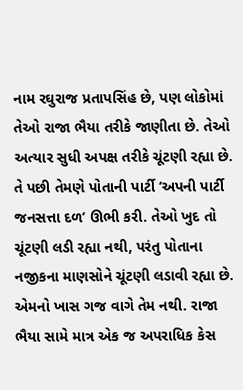નામ રઘુરાજ પ્રતાપસિંહ છે, પણ લોકોમાં તેઓ રાજા ભૈયા તરીકે જાણીતા છે. તેઓ અત્યાર સુધી અપક્ષ તરીકે ચૂંટણી રહ્યા છે. તે પછી તેમણે પોતાની પાર્ટી ‘અપની પાર્ટી જનસત્તા દળ’ ઊભી કરી. તેઓ ખુદ તો ચૂંટણી લડી રહ્યા નથી, પરંતુ પોતાના નજીકના માણસોને ચૂંટણી લડાવી રહ્યા છે. એમનો ખાસ ગજ વાગે તેમ નથી. રાજા ભૈયા સામે માત્ર એક જ અપરાધિક કેસ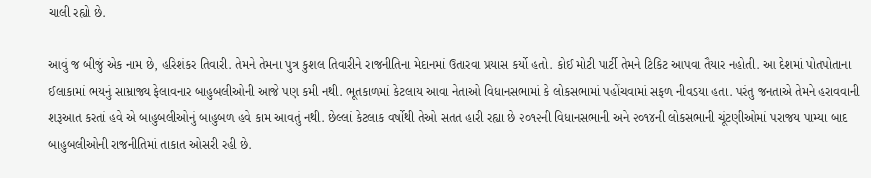ચાલી રહ્યો છે.

આવું જ બીજું એક નામ છે, હરિશંકર તિવારી. તેમને તેમના પુત્ર કુશલ તિવારીને રાજનીતિના મેદાનમાં ઉતારવા પ્રયાસ કર્યો હતો. કોઈ મોટી પાર્ટી તેમને ટિકિટ આપવા તૈયાર નહોતી. આ દેશમાં પોતપોતાના ઈલાકામાં ભયનું સામ્રાજ્ય ફેલાવનાર બાહુબલીઓની આજે પણ કમી નથી. ભૂતકાળમાં કેટલાય આવા નેતાઓ વિધાનસભામાં કે લોકસભામાં પહોંચવામાં સફળ નીવડયા હતા. પરંતુ જનતાએ તેમને હરાવવાની શરૂઆત કરતાં હવે એ બાહુબલીઓનું બાહુબળ હવે કામ આવતું નથી. છેલ્લાં કેટલાક વર્ષોથી તેઓ સતત હારી રહ્યા છે ૨૦૧૨ની વિધાનસભાની અને ૨૦૧૪ની લોકસભાની ચૂંટણીઓમાં પરાજય પામ્યા બાદ બાહુબલીઓની રાજનીતિમાં તાકાત ઓસરી રહી છે.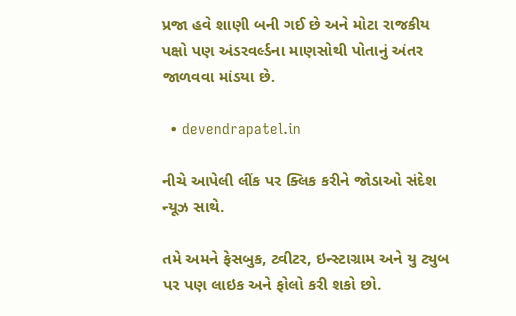પ્રજા હવે શાણી બની ગઈ છે અને મોટા રાજકીય પક્ષો પણ અંડરવર્લ્ડના માણસોથી પોતાનું અંતર જાળવવા માંડયા છે.

  • devendrapatel.in

નીચે આપેલી લીંક પર ક્લિક કરીને જોડાઓ સંદેશ ન્યૂઝ સાથે.

તમે અમને ફેસબુક, ટ્વીટર, ઇન્સ્ટાગ્રામ અને યુ ટ્યુબ પર પણ લાઇક અને ફોલો કરી શકો છો.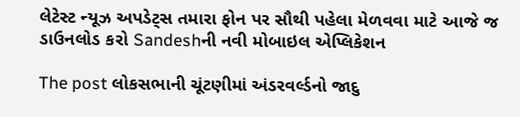લેટેસ્ટ ન્યૂઝ અપડેટ્સ તમારા ફોન પર સૌથી પહેલા મેળવવા માટે આજે જ ડાઉનલોડ કરો Sandeshની નવી મોબાઇલ એપ્લિકેશન

The post લોકસભાની ચૂંટણીમાં અંડરવર્લ્ડનો જાદુ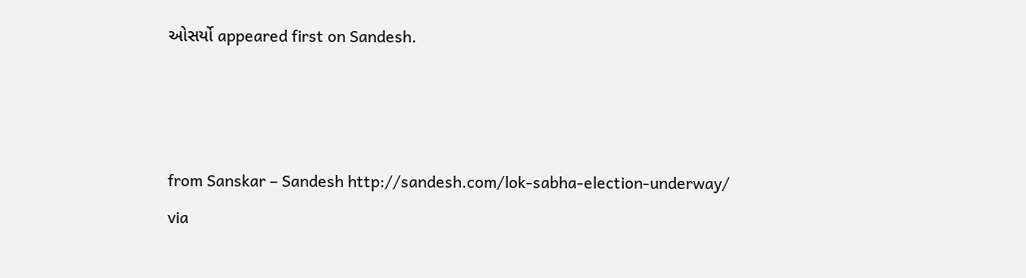ઓસર્યો appeared first on Sandesh.



from Sanskar – Sandesh http://sandesh.com/lok-sabha-election-underway/
via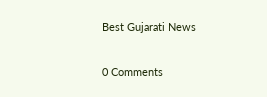Best Gujarati News

0 Comments